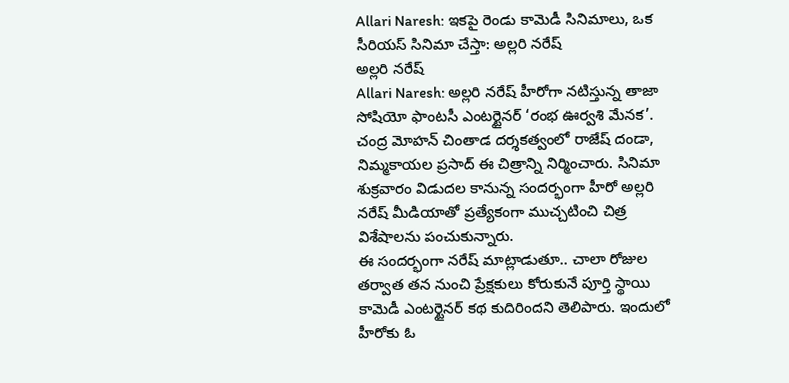Allari Naresh: ఇకపై రెండు కామెడీ సినిమాలు, ఒక సీరియస్ సినిమా చేస్తా: అల్లరి నరేష్
అల్లరి నరేష్
Allari Naresh: అల్లరి నరేష్ హీరోగా నటిస్తున్న తాజా సోషియో ఫాంటసీ ఎంటర్టైనర్ ‘రంభ ఊర్వశి మేనక’. చంద్ర మోహన్ చింతాడ దర్శకత్వంలో రాజేష్ దండా, నిమ్మకాయల ప్రసాద్ ఈ చిత్రాన్ని నిర్మించారు. సినిమా శుక్రవారం విడుదల కానున్న సందర్భంగా హీరో అల్లరి నరేష్ మీడియాతో ప్రత్యేకంగా ముచ్చటించి చిత్ర విశేషాలను పంచుకున్నారు.
ఈ సందర్భంగా నరేష్ మాట్లాడుతూ.. చాలా రోజుల తర్వాత తన నుంచి ప్రేక్షకులు కోరుకునే పూర్తి స్థాయి కామెడీ ఎంటర్టైనర్ కథ కుదిరిందని తెలిపారు. ఇందులో హీరోకు ఓ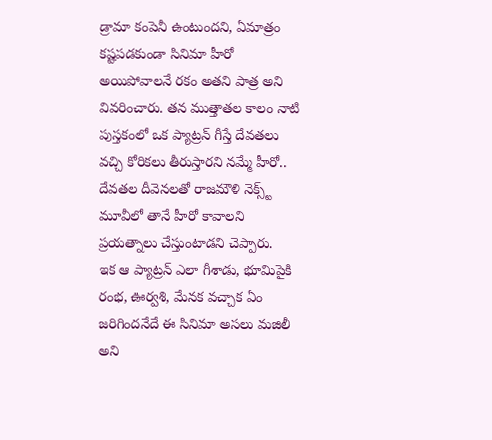డ్రామా కంపెనీ ఉంటుందని, ఏమాత్రం కష్టపడకుండా సినిమా హీరో అయిపోవాలనే రకం అతని పాత్ర అని వివరించారు. తన ముత్తాతల కాలం నాటి పుస్తకంలో ఒక ప్యాట్రన్ గీస్తే దేవతలు వచ్చి కోరికలు తీరుస్తారని నమ్మే హీరో.. దేవతల దీవెనలతో రాజమౌళి నెక్స్ట్ మూవీలో తానే హీరో కావాలని ప్రయత్నాలు చేస్తుంటాడని చెప్పారు.
ఇక ఆ ప్యాట్రన్ ఎలా గీశాడు, భూమిపైకి రంభ, ఊర్వశి, మేనక వచ్చాక ఏం జరిగిందనేదే ఈ సినిమా అసలు మజిలీ అని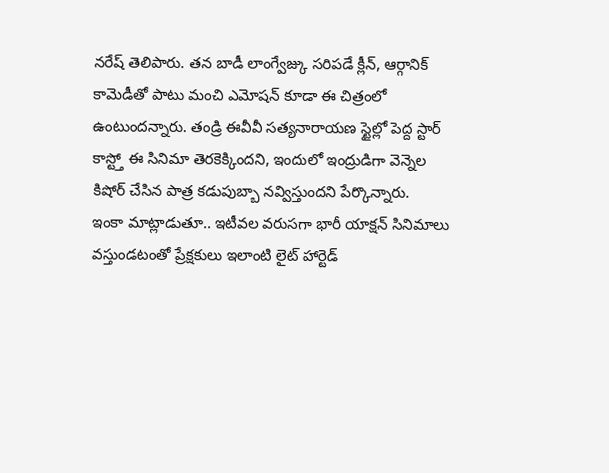నరేష్ తెలిపారు. తన బాడీ లాంగ్వేజ్కు సరిపడే క్లీన్, ఆర్గానిక్ కామెడీతో పాటు మంచి ఎమోషన్ కూడా ఈ చిత్రంలో ఉంటుందన్నారు. తండ్రి ఈవీవీ సత్యనారాయణ స్టైల్లో పెద్ద స్టార్ కాస్ట్తో ఈ సినిమా తెరకెక్కిందని, ఇందులో ఇంద్రుడిగా వెన్నెల కిషోర్ చేసిన పాత్ర కడుపుబ్బా నవ్విస్తుందని పేర్కొన్నారు.
ఇంకా మాట్లాడుతూ.. ఇటీవల వరుసగా భారీ యాక్షన్ సినిమాలు వస్తుండటంతో ప్రేక్షకులు ఇలాంటి లైట్ హార్టెడ్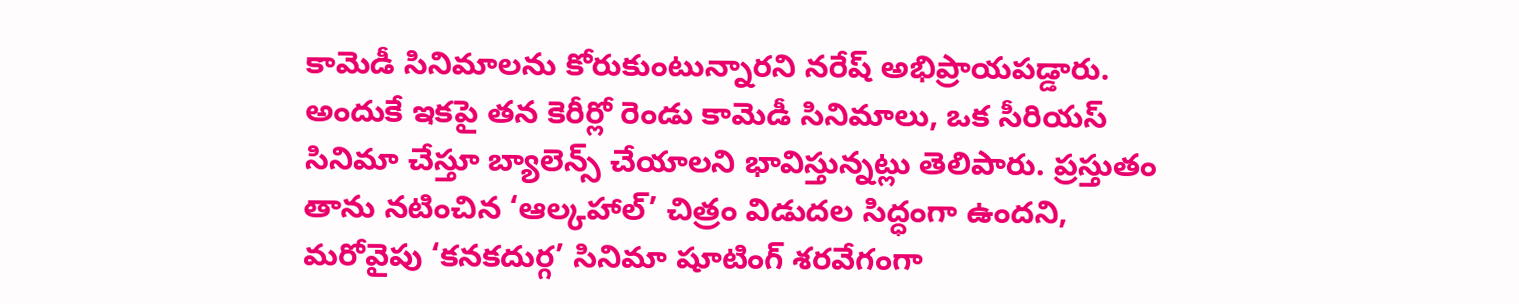కామెడీ సినిమాలను కోరుకుంటున్నారని నరేష్ అభిప్రాయపడ్డారు. అందుకే ఇకపై తన కెరీర్లో రెండు కామెడీ సినిమాలు, ఒక సీరియస్ సినిమా చేస్తూ బ్యాలెన్స్ చేయాలని భావిస్తున్నట్లు తెలిపారు. ప్రస్తుతం తాను నటించిన ‘ఆల్కహాల్’ చిత్రం విడుదల సిద్ధంగా ఉందని, మరోవైపు ‘కనకదుర్గ’ సినిమా షూటింగ్ శరవేగంగా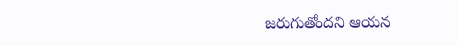జరుగుతోందని ఆయన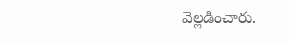వెల్లడించారు.